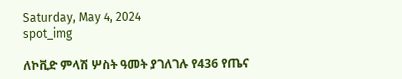Saturday, May 4, 2024
spot_img

ለኮቪድ ምላሽ ሦስት ዓመት ያገለገሉ የ436 የጤና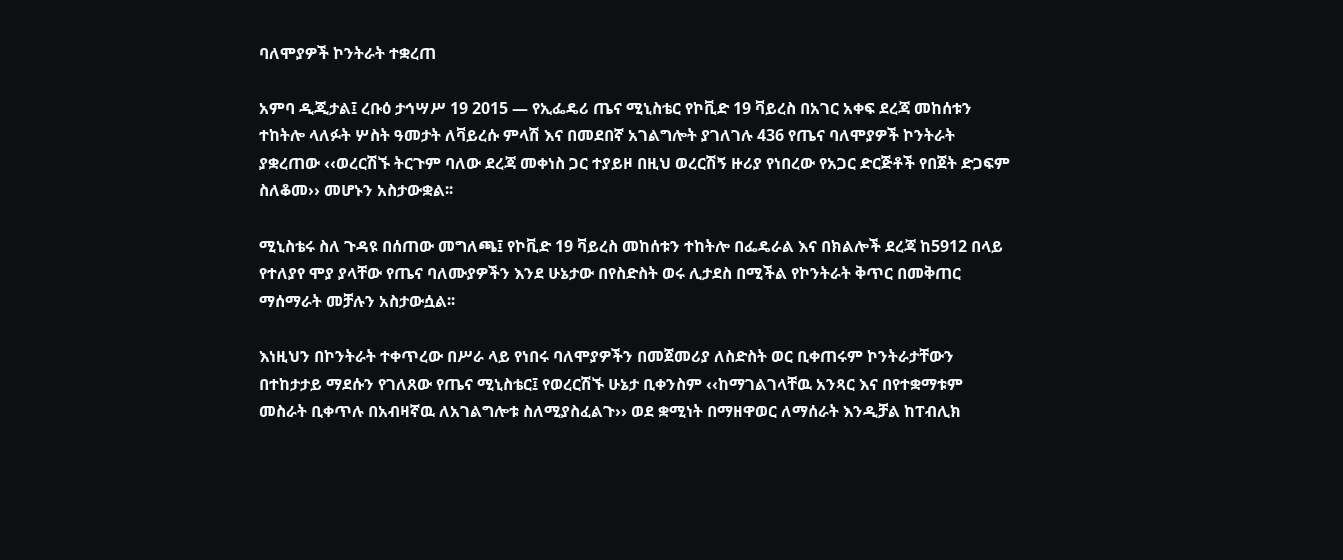ባለሞያዎች ኮንትራት ተቋረጠ

አምባ ዲጂታል፤ ረቡዕ ታኅሣሥ 19 2015 ― የኢፌዴሪ ጤና ሚኒስቴር የኮቪድ 19 ቫይረስ በአገር አቀፍ ደረጃ መከሰቱን ተከትሎ ላለፉት ሦስት ዓመታት ለቫይረሱ ምላሽ እና በመደበኛ አገልግሎት ያገለገሉ 436 የጤና ባለሞያዎች ኮንትራት ያቋረጠው ‹‹ወረርሽኙ ትርጉም ባለው ደረጃ መቀነስ ጋር ተያይዞ በዚህ ወረርሽኝ ዙሪያ የነበረው የአጋር ድርጅቶች የበጀት ድጋፍም ስለቆመ›› መሆኑን አስታውቋል፡፡

ሚኒስቴሩ ስለ ጉዳዩ በሰጠው መግለጫ፤ የኮቪድ 19 ቫይረስ መከሰቱን ተከትሎ በፌዴራል እና በክልሎች ደረጃ ከ5912 በላይ የተለያየ ሞያ ያላቸው የጤና ባለሙያዎችን እንደ ሁኔታው በየስድስት ወሩ ሊታደስ በሚችል የኮንትራት ቅጥር በመቅጠር ማሰማራት መቻሉን አስታውሷል፡፡

እነዚህን በኮንትራት ተቀጥረው በሥራ ላይ የነበሩ ባለሞያዎችን በመጀመሪያ ለስድስት ወር ቢቀጠሩም ኮንትራታቸውን በተከታታይ ማደሱን የገለጸው የጤና ሚኒስቴር፤ የወረርሽኙ ሁኔታ ቢቀንስም ‹‹ከማገልገላቸዉ አንጻር እና በየተቋማቱም መስራት ቢቀጥሉ በአብዛኛዉ ለአገልግሎቱ ስለሚያስፈልጉ›› ወደ ቋሚነት በማዘዋወር ለማሰራት እንዲቻል ከፐብሊክ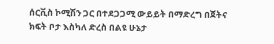ሰርቪስ ኮሚሽን ጋር በተደጋጋሚ ውይይት በማድረግ በጀትና ክፍት ቦታ እስካለ ድረስ በልዩ ሁኔታ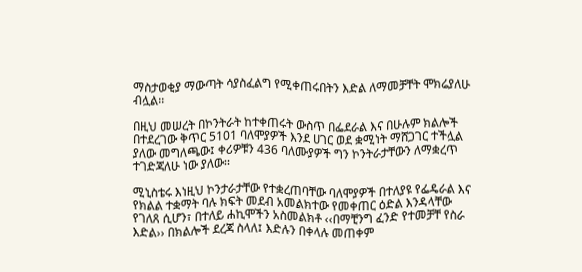ማስታወቂያ ማውጣት ሳያስፈልግ የሚቀጠሩበትን እድል ለማመቻቸት ሞክሬያለሁ ብሏል፡፡

በዚህ መሠረት በኮንትራት ከተቀጠሩት ውስጥ በፌደራል እና በሁሉም ክልሎች በተደረገው ቅጥር 5101 ባለሞያዎች እንደ ሀገር ወደ ቋሚነት ማሸጋገር ተችሏል ያለው መግለጫው፤ ቀሪዎቹን 436 ባለሙያዎች ግን ኮንትራታቸውን ለማቋረጥ ተገድጃለሁ ነው ያለው፡፡

ሚኒስቴሩ እነዚህ ኮንታራታቸው የተቋረጠባቸው ባለሞያዎች በተለያዩ የፌዴራል እና የክልል ተቋማት ባሉ ክፍት መደብ አመልክተው የመቀጠር ዕድል እንዳላቸው የገለጸ ሲሆን፣ በተለይ ሐኪሞችን አስመልክቶ ‹‹በማቺንግ ፈንድ የተመቻቸ የስራ እድል›› በክልሎች ደረጃ ስላለ፤ እድሉን በቀላሉ መጠቀም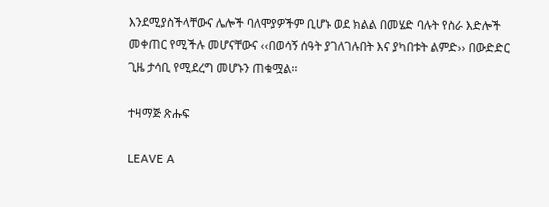እንደሚያስችላቸውና ሌሎች ባለሞያዎችም ቢሆኑ ወደ ክልል በመሄድ ባሉት የስራ እድሎች መቀጠር የሚችሉ መሆናቸውና ‹‹በወሳኝ ሰዓት ያገለገሉበት እና ያካበቱት ልምድ›› በውድድር ጊዜ ታሳቢ የሚደረግ መሆኑን ጠቁሟል፡፡

ተዛማጅ ጽሑፍ

LEAVE A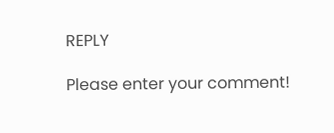REPLY

Please enter your comment!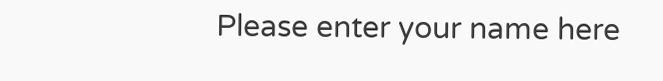Please enter your name here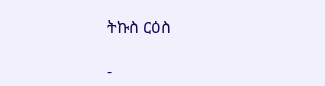ትኩስ ርዕስ

-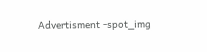Advertisment -spot_img